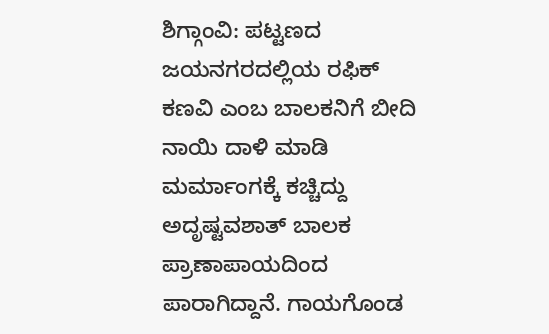ಶಿಗ್ಗಾಂವಿ: ಪಟ್ಟಣದ ಜಯನಗರದಲ್ಲಿಯ ರಫಿಕ್ ಕಣವಿ ಎಂಬ ಬಾಲಕನಿಗೆ ಬೀದಿ ನಾಯಿ ದಾಳಿ ಮಾಡಿ ಮರ್ಮಾಂಗಕ್ಕೆ ಕಚ್ಚಿದ್ದು ಅದೃಷ್ಟವಶಾತ್ ಬಾಲಕ ಪ್ರಾಣಾಪಾಯದಿಂದ ಪಾರಾಗಿದ್ದಾನೆ. ಗಾಯಗೊಂಡ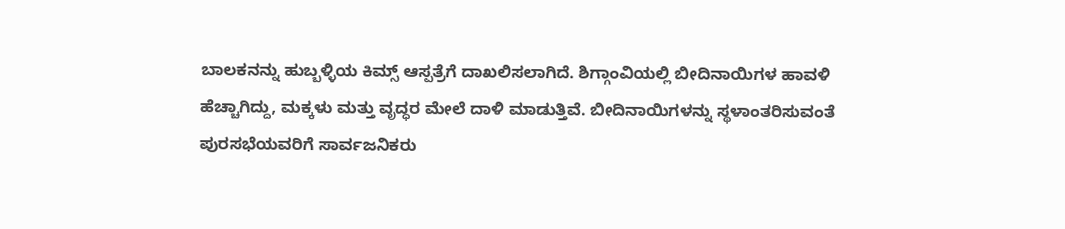ಬಾಲಕನನ್ನು ಹುಬ್ಬಳ್ಳಿಯ ಕಿಮ್ಸ್ ಆಸ್ಪತ್ರೆಗೆ ದಾಖಲಿಸಲಾಗಿದೆ. ಶಿಗ್ಗಾಂವಿಯಲ್ಲಿ ಬೀದಿನಾಯಿಗಳ ಹಾವಳಿ ಹೆಚ್ಚಾಗಿದ್ದು, ಮಕ್ಕಳು ಮತ್ತು ವೃದ್ಧರ ಮೇಲೆ ದಾಳಿ ಮಾಡುತ್ತಿವೆ. ಬೀದಿನಾಯಿಗಳನ್ನು ಸ್ಥಳಾಂತರಿಸುವಂತೆ ಪುರಸಭೆಯವರಿಗೆ ಸಾರ್ವಜನಿಕರು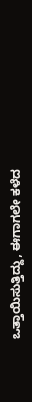ಒತ್ತಾಯಿಸುತ್ತಿದ್ದು, ಈಗಾಗಲೇ ಕಳೆದ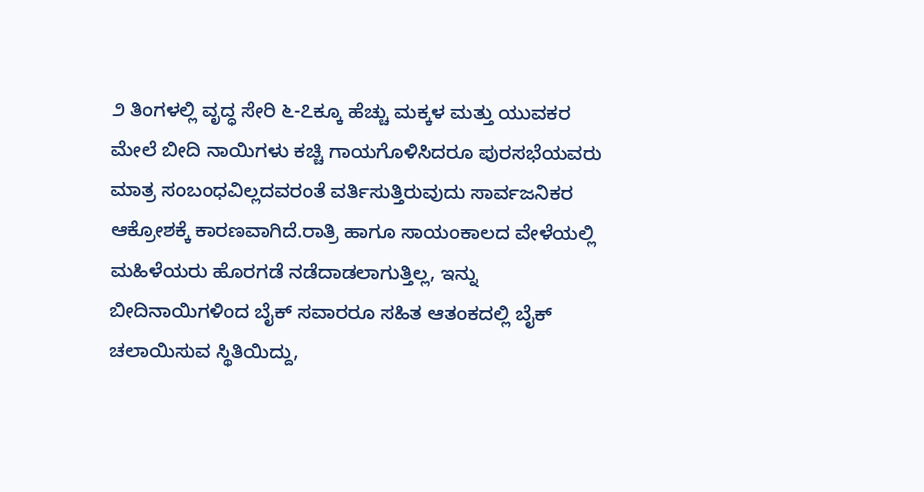೨ ತಿಂಗಳಲ್ಲಿ ವೃದ್ಧ ಸೇರಿ ೬-೭ಕ್ಕೂ ಹೆಚ್ಚು ಮಕ್ಕಳ ಮತ್ತು ಯುವಕರ ಮೇಲೆ ಬೀದಿ ನಾಯಿಗಳು ಕಚ್ಚಿ ಗಾಯಗೊಳಿಸಿದರೂ ಪುರಸಭೆಯವರು ಮಾತ್ರ ಸಂಬಂಧವಿಲ್ಲದವರಂತೆ ವರ್ತಿಸುತ್ತಿರುವುದು ಸಾರ್ವಜನಿಕರ ಆಕ್ರೋಶಕ್ಕೆ ಕಾರಣವಾಗಿದೆ.ರಾತ್ರಿ ಹಾಗೂ ಸಾಯಂಕಾಲದ ವೇಳೆಯಲ್ಲಿ ಮಹಿಳೆಯರು ಹೊರಗಡೆ ನಡೆದಾಡಲಾಗುತ್ತಿಲ್ಲ, ಇನ್ನು ಬೀದಿನಾಯಿಗಳಿಂದ ಬೈಕ್ ಸವಾರರೂ ಸಹಿತ ಆತಂಕದಲ್ಲಿ ಬೈಕ್ ಚಲಾಯಿಸುವ ಸ್ಥಿತಿಯಿದ್ದು,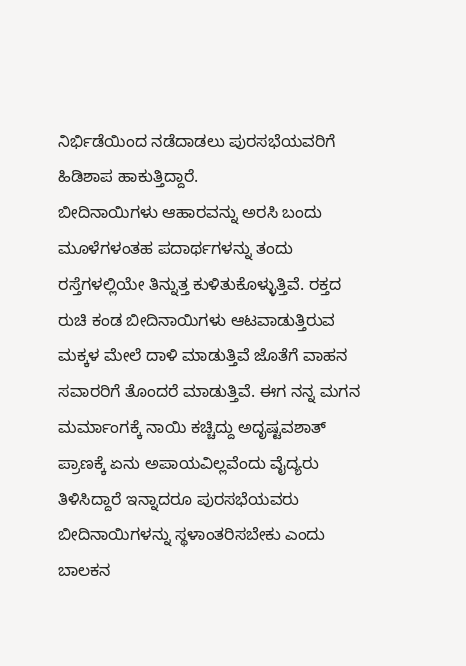ನಿರ್ಭಿಡೆಯಿಂದ ನಡೆದಾಡಲು ಪುರಸಭೆಯವರಿಗೆ ಹಿಡಿಶಾಪ ಹಾಕುತ್ತಿದ್ದಾರೆ.
ಬೀದಿನಾಯಿಗಳು ಆಹಾರವನ್ನು ಅರಸಿ ಬಂದು ಮೂಳೆಗಳಂತಹ ಪದಾರ್ಥಗಳನ್ನು ತಂದು ರಸ್ತೆಗಳಲ್ಲಿಯೇ ತಿನ್ನುತ್ತ ಕುಳಿತುಕೊಳ್ಳುತ್ತಿವೆ. ರಕ್ತದ ರುಚಿ ಕಂಡ ಬೀದಿನಾಯಿಗಳು ಆಟವಾಡುತ್ತಿರುವ ಮಕ್ಕಳ ಮೇಲೆ ದಾಳಿ ಮಾಡುತ್ತಿವೆ ಜೊತೆಗೆ ವಾಹನ ಸವಾರರಿಗೆ ತೊಂದರೆ ಮಾಡುತ್ತಿವೆ. ಈಗ ನನ್ನ ಮಗನ ಮರ್ಮಾಂಗಕ್ಕೆ ನಾಯಿ ಕಚ್ಚಿದ್ದು ಅದೃಷ್ಟವಶಾತ್ ಪ್ರಾಣಕ್ಕೆ ಏನು ಅಪಾಯವಿಲ್ಲವೆಂದು ವೈದ್ಯರು ತಿಳಿಸಿದ್ದಾರೆ ಇನ್ನಾದರೂ ಪುರಸಭೆಯವರು ಬೀದಿನಾಯಿಗಳನ್ನು ಸ್ಥಳಾಂತರಿಸಬೇಕು ಎಂದು ಬಾಲಕನ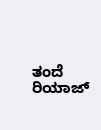ತಂದೆ ರಿಯಾಜ್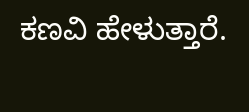ಕಣವಿ ಹೇಳುತ್ತಾರೆ.